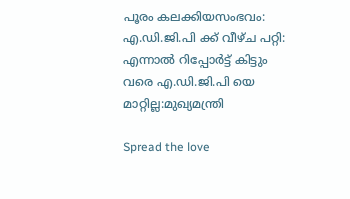പൂരം കലക്കിയസംഭവം: എ.ഡി.ജി.പി ക്ക് വീഴ്ച പറ്റി: എന്നാൽ റിപ്പോർട്ട് കിട്ടും വരെ എ.ഡി.ജി.പി യെ മാറ്റില്ല:മുഖ്യമന്ത്രി

Spread the love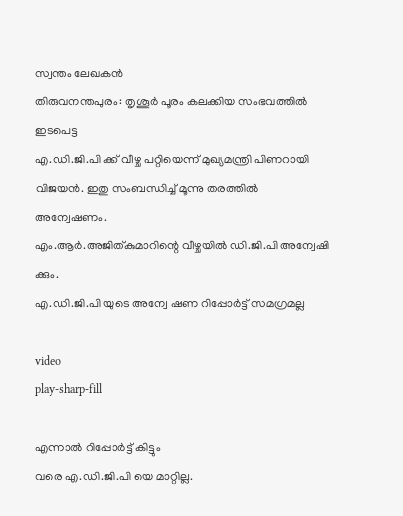സ്വന്തം ലേഖകൻ
തിരുവനന്തപുരം: തൃശൂർ പൂരം കലക്കിയ സംഭവത്തിൽ ഇടപെട്ട
എ.ഡി.ജി.പി ക്ക് വീഴ്ച പറ്റിയെന്ന് മുഖ്യമന്ത്രി പിണറായി വിജയൻ. ഇതു സംബന്ധിച്ച് മൂന്നു തരത്തിൽ അന്വേഷണം.
എം.ആർ.അജിത്കുമാറിന്റെ വീഴ്ചയിൽ ഡി.ജി.പി അന്വേഷി ക്കും.
എ.ഡി.ജി.പി യുടെ അന്വേ ഷണ റിപ്പോർട്ട് സമഗ്രമല്ല

video
play-sharp-fill

എന്നാൽ റിപ്പോർട്ട് കിട്ടും
വരെ എ.ഡി.ജി.പി യെ മാറ്റില്ല.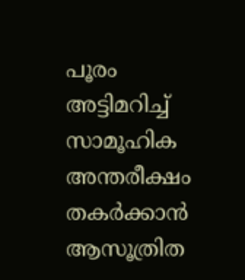പൂരം അട്ടിമറിച്ച് സാമൂഹിക അന്തരീക്ഷം തകർക്കാൻ ആസൂത്രിത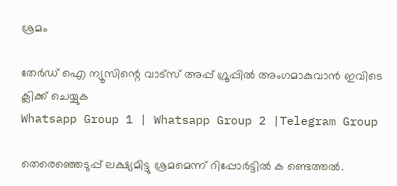ശ്രമം

തേർഡ് ഐ ന്യൂസിന്റെ വാട്സ് അപ്പ് ഗ്രൂപ്പിൽ അംഗമാകുവാൻ ഇവിടെ ക്ലിക്ക് ചെയ്യുക
Whatsapp Group 1 | Whatsapp Group 2 |Telegram Group

തെരെഞ്ഞെടുപ്പ് ലക്ഷ്യമിട്ടു ശ്രമമെന്ന് റിപ്പോർട്ടിൽ ക ണ്ടെത്തൽ.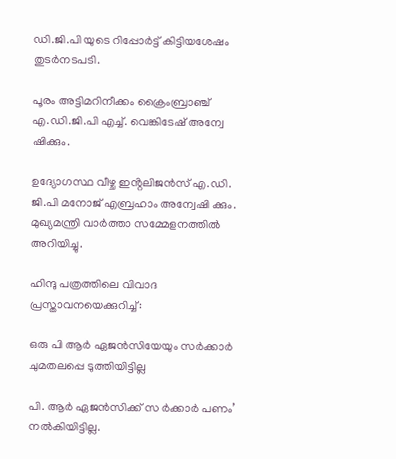ഡി.ജി.പി യുടെ റിപ്പോർട്ട് കിട്ടിയശേഷം തുടർനടപടി.

പൂരം അട്ടിമറിനീക്കം ക്രൈംബ്രാഞ്ച് എ.ഡി.ജി.പി എച്ച്. വെങ്കിടേഷ് അന്വേ ഷിക്കും.

ഉദ്യോഗസ്ഥ വീഴ്ച ഇൻ്റലിജൻസ് എ.ഡി. ജി.പി മനോജ് എബ്രഹാം അന്വേഷി ക്കും. മുഖ്യമന്ത്രി വാർത്താ സമ്മേളനത്തിൽ അറിയിച്ചു.

ഹിന്ദു പത്രത്തിലെ വിവാദ പ്രസ്താവനയെക്കുറിച്ച്:

ഒരു പി ആർ ഏജൻസിയേയും സർക്കാർ ചുമതലപ്പെ ടുത്തിയിട്ടില്ല

പി. ആർ ഏജൻസിക്ക് സ ർക്കാർ പണം’ നൽകിയിട്ടില്ല.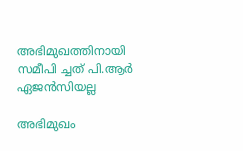അഭിമുഖത്തിനായി സമീപി ച്ചത് പി.ആർ ഏജൻസിയല്ല

അഭിമുഖം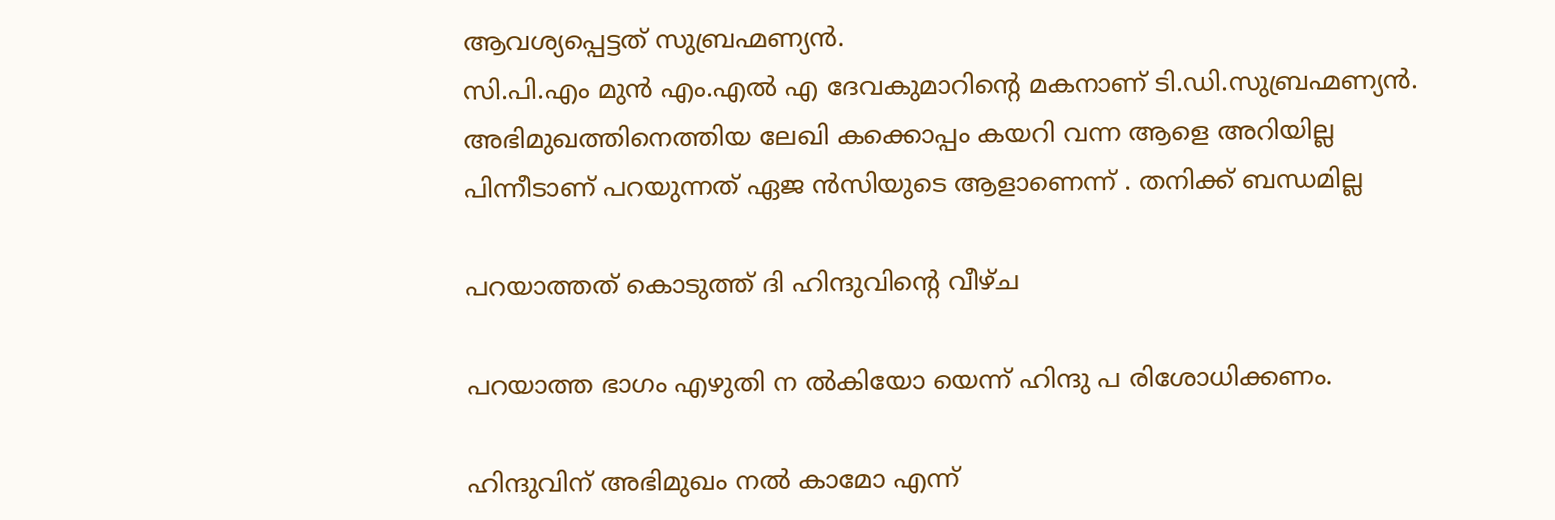ആവശ്യപ്പെട്ടത് സുബ്രഹ്മണ്യൻ.
സി.പി.എം മുൻ എം.എൽ എ ദേവകുമാറിൻ്റെ മകനാണ് ടി.ഡി.സുബ്രഹ്മണ്യൻ.
അഭിമുഖത്തിനെത്തിയ ലേഖി കക്കൊപ്പം കയറി വന്ന ആളെ അറിയില്ല
പിന്നീടാണ് പറയുന്നത് ഏജ ൻസിയുടെ ആളാണെന്ന് . തനിക്ക് ബന്ധമില്ല

പറയാത്തത് കൊടുത്ത് ദി ഹിന്ദുവിൻ്റെ വീഴ്ച

പറയാത്ത ഭാഗം എഴുതി ന ൽകിയോ യെന്ന് ഹിന്ദു പ രിശോധിക്കണം.

ഹിന്ദുവിന് അഭിമുഖം നൽ കാമോ എന്ന്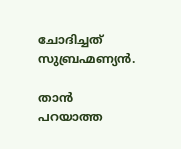ചോദിച്ചത് സുബ്രഹ്മണ്യൻ.

താൻ പറയാത്ത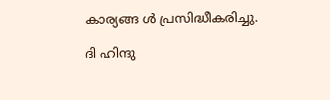കാര്യങ്ങ ൾ പ്രസിദ്ധീകരിച്ചു.

ദി ഹിന്ദു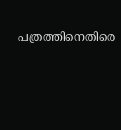പത്രത്തിനെതിരെ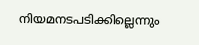നിയമനടപടിക്കില്ലെന്നും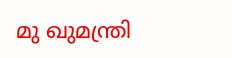മു ഖുമന്ത്രി